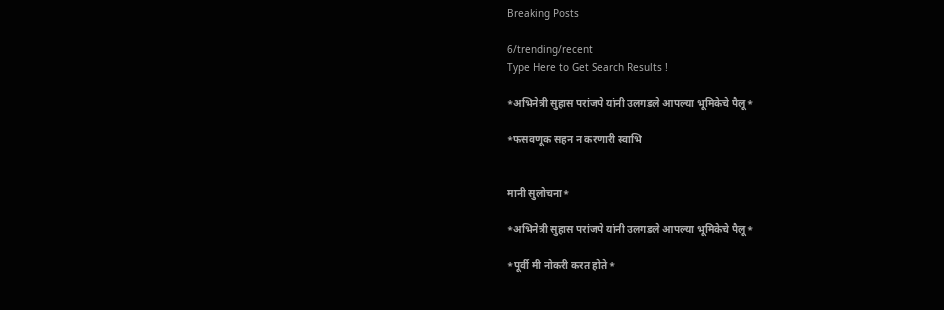Breaking Posts

6/trending/recent
Type Here to Get Search Results !

*अभिनेत्री सुहास परांजपे यांनी उलगडले आपल्या भूमिकेचे पैलू*

*फसवणूक सहन न करणारी स्वाभि


मानी सुलोचना*

*अभिनेत्री सुहास परांजपे यांनी उलगडले आपल्या भूमिकेचे पैलू*

*पूर्वी मी नोकरी करत होते*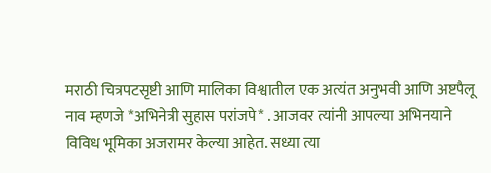मराठी चित्रपटसृष्टी आणि मालिका विश्वातील एक अत्यंत अनुभवी आणि अष्टपैलू नाव म्हणजे *अभिनेत्री सुहास परांजपे* . आजवर त्यांनी आपल्या अभिनयाने विविध भूमिका अजरामर केल्या आहेत. सध्या त्या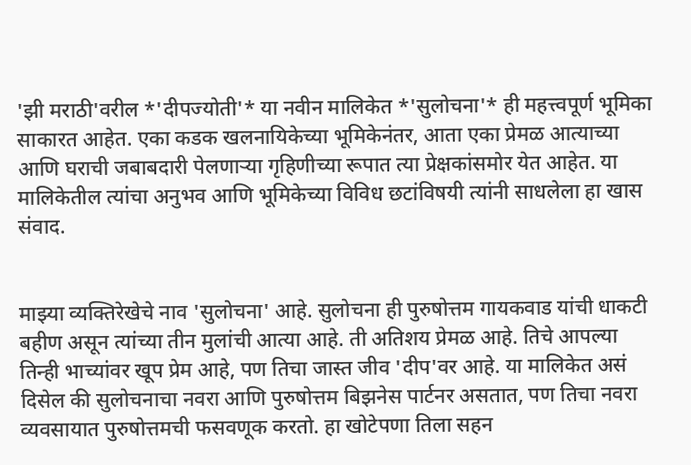'झी मराठी'वरील *'दीपज्योती'* या नवीन मालिकेत *'सुलोचना'* ही महत्त्वपूर्ण भूमिका साकारत आहेत. एका कडक खलनायिकेच्या भूमिकेनंतर, आता एका प्रेमळ आत्याच्या आणि घराची जबाबदारी पेलणाऱ्या गृहिणीच्या रूपात त्या प्रेक्षकांसमोर येत आहेत. या मालिकेतील त्यांचा अनुभव आणि भूमिकेच्या विविध छटांविषयी त्यांनी साधलेला हा खास संवाद.


माझ्या व्यक्तिरेखेचे नाव 'सुलोचना' आहे. सुलोचना ही पुरुषोत्तम गायकवाड यांची धाकटी बहीण असून त्यांच्या तीन मुलांची आत्या आहे. ती अतिशय प्रेमळ आहे. तिचे आपल्या तिन्ही भाच्यांवर खूप प्रेम आहे, पण तिचा जास्त जीव 'दीप'वर आहे. या मालिकेत असं दिसेल की सुलोचनाचा नवरा आणि पुरुषोत्तम बिझनेस पार्टनर असतात, पण तिचा नवरा व्यवसायात पुरुषोत्तमची फसवणूक करतो. हा खोटेपणा तिला सहन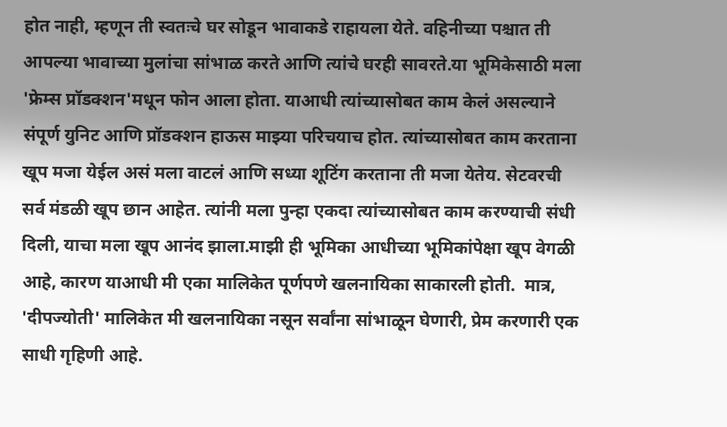होत नाही, म्हणून ती स्वतःचे घर सोडून भावाकडे राहायला येते. वहिनीच्या पश्चात ती आपल्या भावाच्या मुलांचा सांभाळ करते आणि त्यांचे घरही सावरते.या भूमिकेसाठी मला 'फ्रेम्स प्रॉडक्शन'मधून फोन आला होता. याआधी त्यांच्यासोबत काम केलं असल्याने संपूर्ण युनिट आणि प्रॉडक्शन हाऊस माझ्या परिचयाच होत. त्यांच्यासोबत काम करताना खूप मजा येईल असं मला वाटलं आणि सध्या शूटिंग करताना ती मजा येतेय. सेटवरची सर्व मंडळी खूप छान आहेत. त्यांनी मला पुन्हा एकदा त्यांच्यासोबत काम करण्याची संधी दिली, याचा मला खूप आनंद झाला.माझी ही भूमिका आधीच्या भूमिकांपेक्षा खूप वेगळी आहे, कारण याआधी मी एका मालिकेत पूर्णपणे खलनायिका साकारली होती.  मात्र, 'दीपज्योती' मालिकेत मी खलनायिका नसून सर्वांना सांभाळून घेणारी, प्रेम करणारी एक साधी गृहिणी आहे.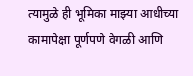त्यामुळे ही भूमिका माझ्या आधीच्या कामापेक्षा पूर्णपणे वेगळी आणि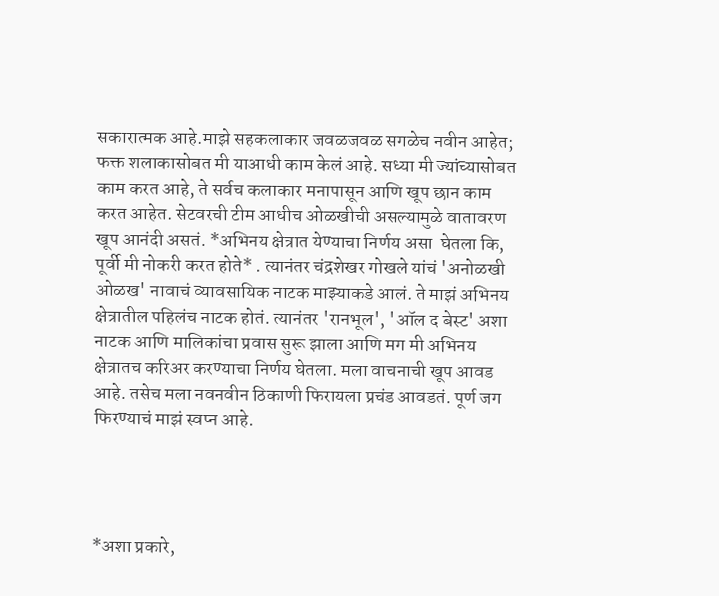सकारात्मक आहे.माझे सहकलाकार जवळजवळ सगळेच नवीन आहेत; फक्त शलाकासोबत मी याआधी काम केलं आहे. सध्या मी ज्यांच्यासोबत काम करत आहे, ते सर्वच कलाकार मनापासून आणि खूप छान काम करत आहेत. सेटवरची टीम आधीच ओळखीची असल्यामुळे वातावरण खूप आनंदी असतं. *अभिनय क्षेत्रात येण्याचा निर्णय असा  घेतला कि, पूर्वी मी नोकरी करत होते* . त्यानंतर चंद्रशेखर गोखले यांचं 'अनोळखी ओळख' नावाचं व्यावसायिक नाटक माझ्याकडे आलं. ते माझं अभिनय क्षेत्रातील पहिलंच नाटक होतं. त्यानंतर 'रानभूल', 'ऑल द बेस्ट' अशा नाटक आणि मालिकांचा प्रवास सुरू झाला आणि मग मी अभिनय क्षेत्रातच करिअर करण्याचा निर्णय घेतला. मला वाचनाची खूप आवड आहे. तसेच मला नवनवीन ठिकाणी फिरायला प्रचंड आवडतं. पूर्ण जग फिरण्याचं माझं स्वप्न आहे.




*अशा प्रकारे,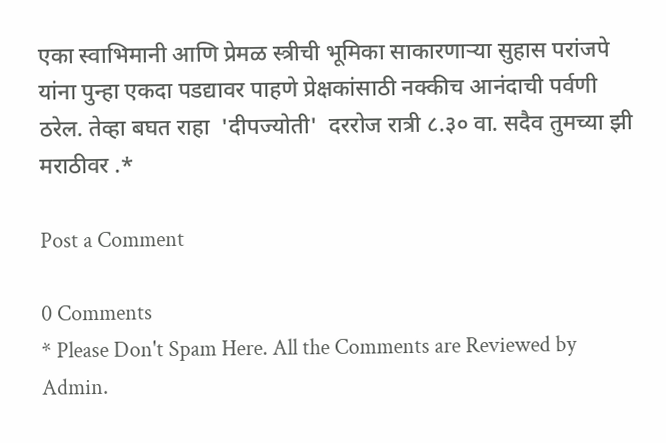एका स्वाभिमानी आणि प्रेमळ स्त्रीची भूमिका साकारणाऱ्या सुहास परांजपे यांना पुन्हा एकदा पडद्यावर पाहणे प्रेक्षकांसाठी नक्कीच आनंदाची पर्वणी ठरेल. तेव्हा बघत राहा  'दीपज्योती'  दररोज रात्री ८.३० वा. सदैव तुमच्या झी मराठीवर .*

Post a Comment

0 Comments
* Please Don't Spam Here. All the Comments are Reviewed by Admin.